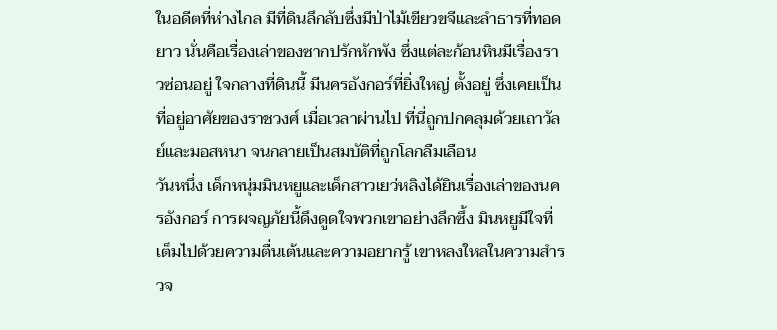ในอดีตที่ห่างไกล มีที่ดินลึกลับซึ่งมีป่าไม้เขียวขจีและลำธารที่ทอดยาว นั่นคือเรื่องเล่าของซากปรักหักพัง ซึ่งแต่ละก้อนหินมีเรื่องราวซ่อนอยู่ ใจกลางที่ดินนี้ มีนครอังกอร์ที่ยิ่งใหญ่ ตั้งอยู่ ซึ่งเคยเป็นที่อยู่อาศัยของราชวงศ์ เมื่อเวลาผ่านไป ที่นี่ถูกปกคลุมด้วยเถาวัลย์และมอสหนา จนกลายเป็นสมบัติที่ถูกโลกลืมเลือน
วันหนึ่ง เด็กหนุ่มมินหยูและเด็กสาวเยว่หลิงได้ยินเรื่องเล่าของนครอังกอร์ การผจญภัยนี้ดึงดูดใจพวกเขาอย่างลึกซึ้ง มินหยูมีใจที่เต็มไปด้วยความตื่นเต้นและความอยากรู้ เขาหลงใหลในความสำรวจ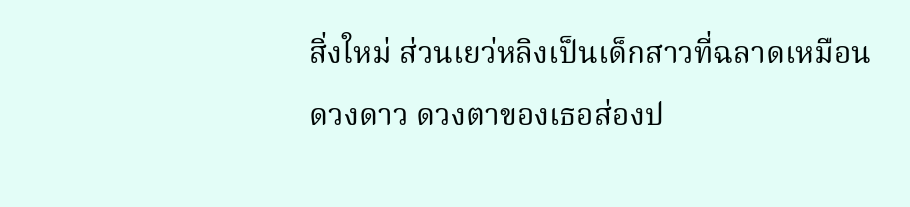สิ่งใหม่ ส่วนเยว่หลิงเป็นเด็กสาวที่ฉลาดเหมือนดวงดาว ดวงตาของเธอส่องป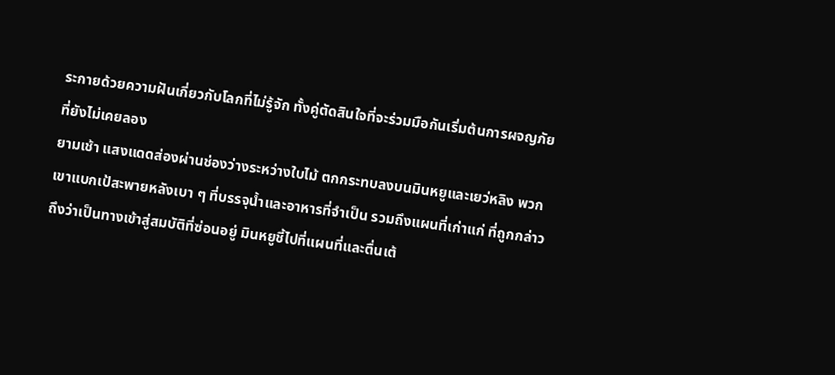ระกายด้วยความฝันเกี่ยวกับโลกที่ไม่รู้จัก ทั้งคู่ตัดสินใจที่จะร่วมมือกันเริ่มต้นการผจญภัยที่ยังไม่เคยลอง
ยามเช้า แสงแดดส่องผ่านช่องว่างระหว่างใบไม้ ตกกระทบลงบนมินหยูและเยว่หลิง พวกเขาแบกเป้สะพายหลังเบา ๆ ที่บรรจุน้ำและอาหารที่จำเป็น รวมถึงแผนที่เก่าแก่ ที่ถูกกล่าวถึงว่าเป็นทางเข้าสู่สมบัติที่ซ่อนอยู่ มินหยูชี้ไปที่แผนที่และตื่นเต้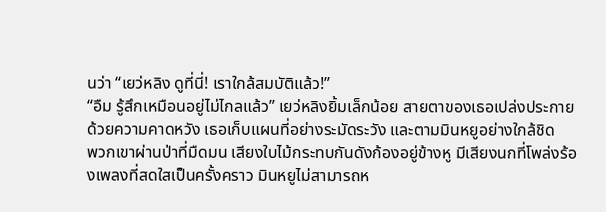นว่า “เยว่หลิง ดูที่นี่! เราใกล้สมบัติแล้ว!”
“อืม รู้สึกเหมือนอยู่ไม่ไกลแล้ว” เยว่หลิงยิ้มเล็กน้อย สายตาของเธอเปล่งประกายด้วยความคาดหวัง เธอเก็บแผนที่อย่างระมัดระวัง และตามมินหยูอย่างใกล้ชิด
พวกเขาผ่านป่าที่มืดมน เสียงใบไม้กระทบกันดังก้องอยู่ข้างหู มีเสียงนกที่โพล่งร้องเพลงที่สดใสเป็นครั้งคราว มินหยูไม่สามารถห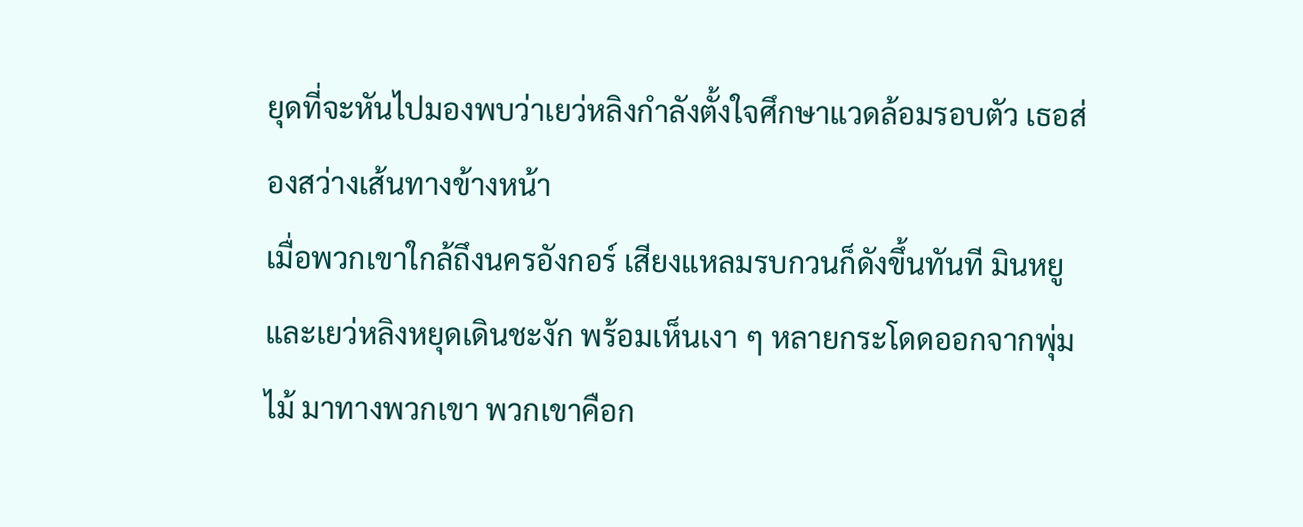ยุดที่จะหันไปมองพบว่าเยว่หลิงกำลังตั้งใจศึกษาแวดล้อมรอบตัว เธอส่องสว่างเส้นทางข้างหน้า
เมื่อพวกเขาใกล้ถึงนครอังกอร์ เสียงแหลมรบกวนก็ดังขึ้นทันที มินหยูและเยว่หลิงหยุดเดินชะงัก พร้อมเห็นเงา ๆ หลายกระโดดออกจากพุ่มไม้ มาทางพวกเขา พวกเขาคือก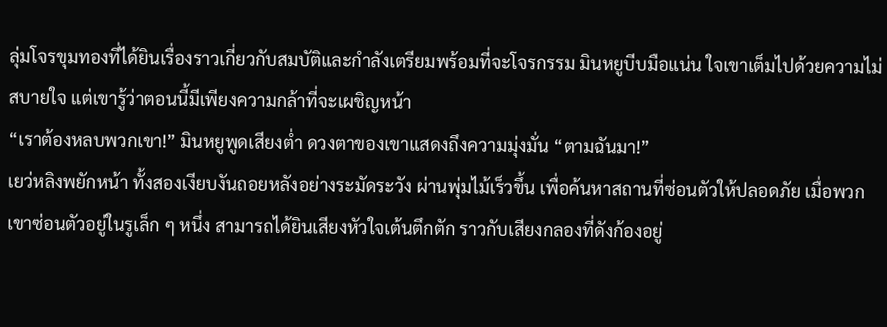ลุ่มโจรขุมทองที่ได้ยินเรื่องราวเกี่ยวกับสมบัติและกำลังเตรียมพร้อมที่จะโจรกรรม มินหยูบีบมือแน่น ใจเขาเต็มไปด้วยความไม่สบายใจ แต่เขารู้ว่าตอนนี้มีเพียงความกล้าที่จะเผชิญหน้า
“เราต้องหลบพวกเขา!” มินหยูพูดเสียงต่ำ ดวงตาของเขาแสดงถึงความมุ่งมั่น “ตามฉันมา!”
เยว่หลิงพยักหน้า ทั้งสองเงียบงันถอยหลังอย่างระมัดระวัง ผ่านพุ่มไม้เร็วขึ้น เพื่อค้นหาสถานที่ซ่อนตัวให้ปลอดภัย เมื่อพวกเขาซ่อนตัวอยู่ในรูเล็ก ๆ หนึ่ง สามารถได้ยินเสียงหัวใจเต้นตึกตัก ราวกับเสียงกลองที่ดังก้องอยู่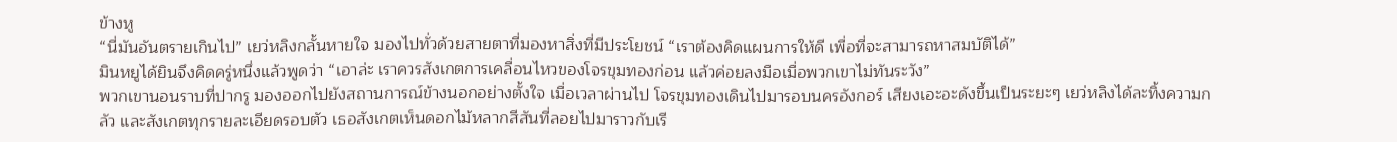ข้างหู
“นี่มันอันตรายเกินไป” เยว่หลิงกลั้นหายใจ มองไปทั่วด้วยสายตาที่มองหาสิ่งที่มีประโยชน์ “เราต้องคิดแผนการให้ดี เพื่อที่จะสามารถหาสมบัติได้”
มินหยูได้ยินจึงคิดครู่หนึ่งแล้วพูดว่า “เอาล่ะ เราควรสังเกตการเคลื่อนไหวของโจรขุมทองก่อน แล้วค่อยลงมือเมื่อพวกเขาไม่ทันระวัง”
พวกเขานอนราบที่ปากรู มองออกไปยังสถานการณ์ข้างนอกอย่างตั้งใจ เมื่อเวลาผ่านไป โจรขุมทองเดินไปมารอบนครอังกอร์ เสียงเอะอะดังขึ้นเป็นระยะๆ เยว่หลิงได้ละทิ้งความกลัว และสังเกตทุกรายละเอียดรอบตัว เธอสังเกตเห็นดอกไม้หลากสีสันที่ลอยไปมาราวกับเรี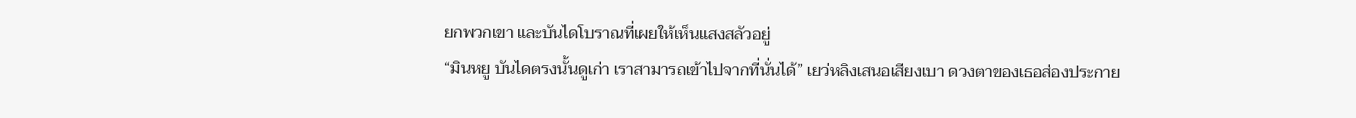ยกพวกเขา และบันไดโบราณที่เผยให้เห็นแสงสลัวอยู่
“มินหยู บันไดตรงนั้นดูเก่า เราสามารถเข้าไปจากที่นั่นได้” เยว่หลิงเสนอเสียงเบา ดวงตาของเธอส่องประกาย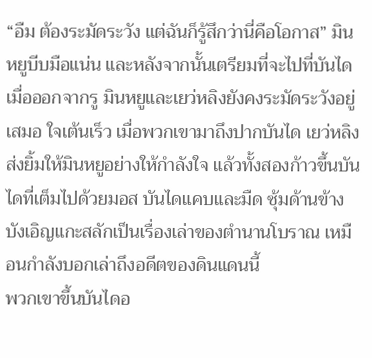“อืม ต้องระมัดระวัง แต่ฉันก็รู้สึกว่านี่คือโอกาส” มินหยูบีบมือแน่น และหลังจากนั้นเตรียมที่จะไปที่บันได
เมื่อออกจากรู มินหยูและเยว่หลิงยังคงระมัดระวังอยู่เสมอ ใจเต้นเร็ว เมื่อพวกเขามาถึงปากบันได เยว่หลิงส่งยิ้มให้มินหยูอย่างให้กำลังใจ แล้วทั้งสองก้าวขึ้นบันไดที่เต็มไปด้วยมอส บันไดแคบและมืด ซุ้มด้านข้างบังเอิญแกะสลักเป็นเรื่องเล่าของตำนานโบราณ เหมือนกำลังบอกเล่าถึงอดีตของดินแดนนี้
พวกเขาขึ้นบันไดอ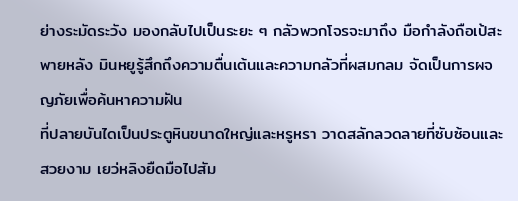ย่างระมัดระวัง มองกลับไปเป็นระยะ ๆ กลัวพวกโจรจะมาถึง มือกำลังถือเป้สะพายหลัง มินหยูรู้สึกถึงความตื่นเต้นและความกลัวที่ผสมกลม จัดเป็นการผจญภัยเพื่อค้นหาความฝัน
ที่ปลายบันไดเป็นประตูหินขนาดใหญ่และหรูหรา วาดสลักลวดลายที่ซับซ้อนและสวยงาม เยว่หลิงยืดมือไปสัม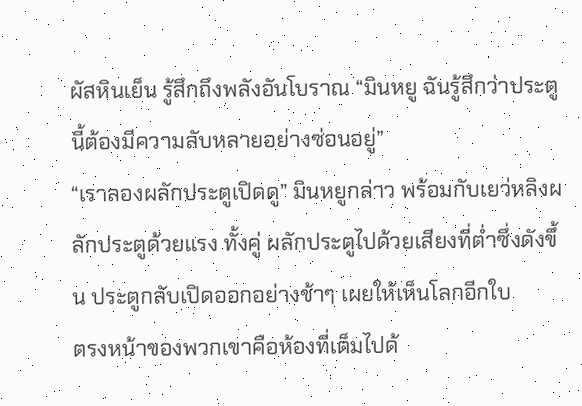ผัสหินเย็น รู้สึกถึงพลังอันโบราณ “มินหยู ฉันรู้สึกว่าประตูนี้ต้องมีความลับหลายอย่างซ่อนอยู่”
“เราลองผลักประตูเปิดดู” มินหยูกล่าว พร้อมกับเยว่หลิงผลักประตูด้วยแรง ทั้งคู่ ผลักประตูไปด้วยเสียงที่ต่ำซึ่งดังขึ้น ประตูกลับเปิดออกอย่างช้าๆ เผยให้เห็นโลกอีกใบ
ตรงหน้าของพวกเขาคือห้องที่เต็มไปด้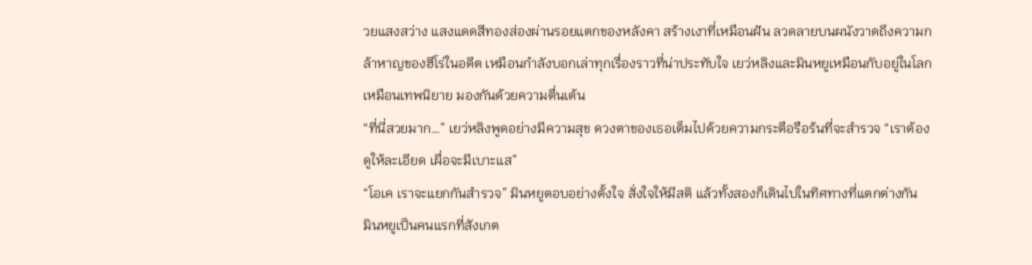วยแสงสว่าง แสงแดดสีทองส่องผ่านรอยแตกของหลังคา สร้างเงาที่เหมือนฝัน ลวดลายบนผนังวาดถึงความกล้าหาญของฮีโร่ในอดีต เหมือนกำลังบอกเล่าทุกเรื่องราวที่น่าประทับใจ เยว่หลิงและมินหยูเหมือนกับอยู่ในโลกเหมือนเทพนิยาย มองกันด้วยความตื่นเต้น
“ที่นี่สวยมาก…” เยว่หลิงพูดอย่างมีความสุข ดวงตาของเธอเต็มไปด้วยความกระตือรือร้นที่จะสำรวจ “เราต้องดูให้ละเอียด เผื่อจะมีเบาะแส”
“โอเค เราจะแยกกันสำรวจ” มินหยูตอบอย่างตั้งใจ สั่งใจให้มีสติ แล้วทั้งสองก็เดินไปในทิศทางที่แตกต่างกัน
มินหยูเป็นคนแรกที่สังเกต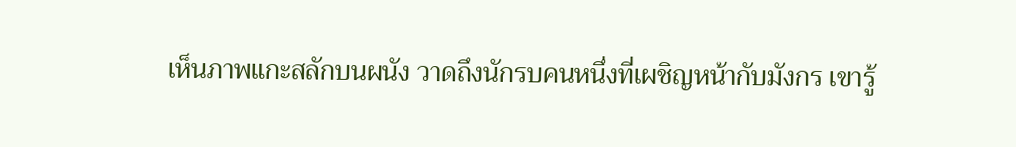เห็นภาพแกะสลักบนผนัง วาดถึงนักรบคนหนึ่งที่เผชิญหน้ากับมังกร เขารู้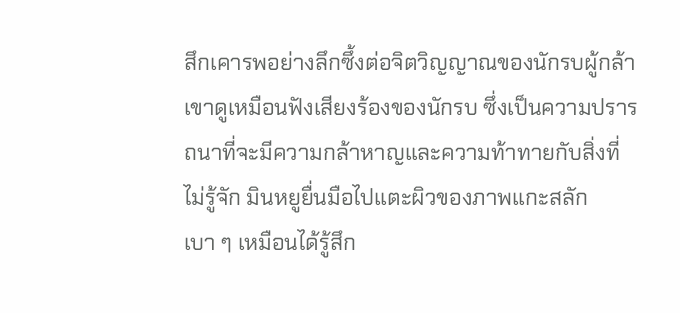สึกเคารพอย่างลึกซึ้งต่อจิตวิญญาณของนักรบผู้กล้า เขาดูเหมือนฟังเสียงร้องของนักรบ ซึ่งเป็นความปรารถนาที่จะมีความกล้าหาญและความท้าทายกับสิ่งที่ไม่รู้จัก มินหยูยื่นมือไปแตะผิวของภาพแกะสลัก เบา ๆ เหมือนได้รู้สึก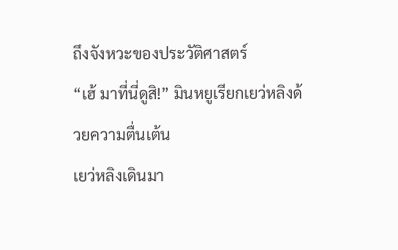ถึงจังหวะของประวัติศาสตร์
“เฮ้ มาที่นี่ดูสิ!” มินหยูเรียกเยว่หลิงด้วยความตื่นเต้น
เยว่หลิงเดินมา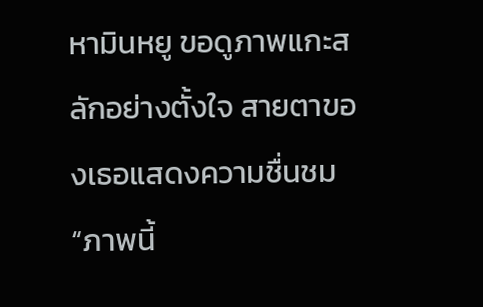หามินหยู ขอดูภาพแกะสลักอย่างตั้งใจ สายตาของเธอแสดงความชื่นชม “ภาพนี้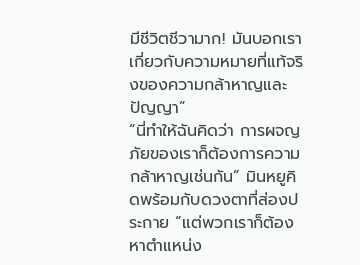มีชีวิตชีวามาก! มันบอกเราเกี่ยวกับความหมายที่แท้จริงของความกล้าหาญและปัญญา”
“นี่ทำให้ฉันคิดว่า การผจญภัยของเราก็ต้องการความกล้าหาญเช่นกัน” มินหยูคิดพร้อมกับดวงตาที่ส่องประกาย “แต่พวกเราก็ต้องหาตำแหน่ง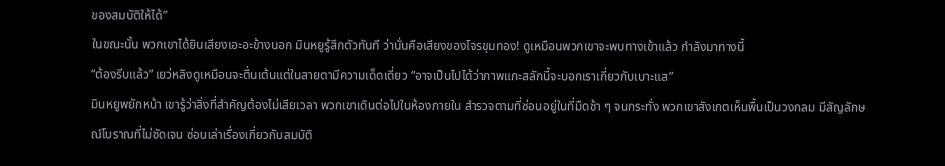ของสมบัติให้ได้”
ในขณะนั้น พวกเขาได้ยินเสียงเอะอะข้างนอก มินหยูรู้สึกตัวทันที ว่านั่นคือเสียงของโจรขุมทอง! ดูเหมือนพวกเขาจะพบทางเข้าแล้ว กำลังมาทางนี้
“ต้องรีบแล้ว” เยว่หลิงดูเหมือนจะตื่นเต้นแต่ในสายตามีความเด็ดเดี่ยว “อาจเป็นไปได้ว่าภาพแกะสลักนี้จะบอกเราเกี่ยวกับเบาะแส”
มินหยูพยักหน้า เขารู้ว่าสิ่งที่สำคัญต้องไม่เสียเวลา พวกเขาเดินต่อไปในห้องภายใน สำรวจตามที่ซ่อนอยู่ในที่มืดช้า ๆ จนกระทั่ง พวกเขาสังเกตเห็นพื้นเป็นวงกลม มีสัญลักษณ์โบราณที่ไม่ชัดเจน ซ่อนเล่าเรื่องเกี่ยวกับสมบัติ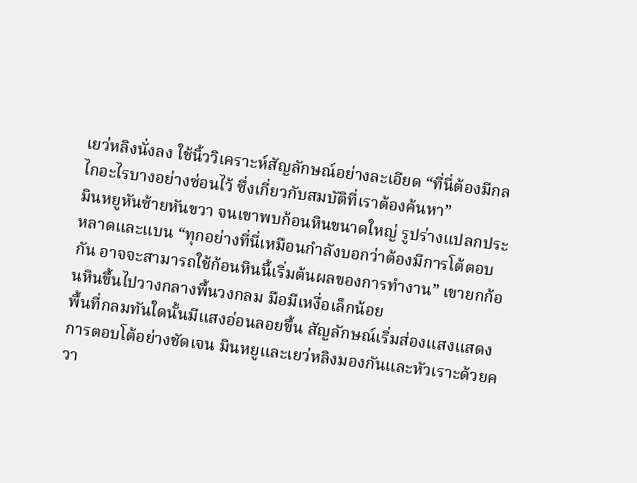เยว่หลิงนั่งลง ใช้นิ้ววิเคราะห์สัญลักษณ์อย่างละเอียด “ที่นี่ต้องมีกลไกอะไรบางอย่างซ่อนไว้ ซึ่งเกี่ยวกับสมบัติที่เราต้องค้นหา”
มินหยูหันซ้ายหันขวา จนเขาพบก้อนหินขนาดใหญ่ รูปร่างแปลกประหลาดและแบน “ทุกอย่างที่นี่เหมือนกำลังบอกว่าต้องมีการโต้ตอบกัน อาจจะสามารถใช้ก้อนหินนี้เริ่มต้นผลของการทำงาน” เขายกก้อนหินขึ้นไปวางกลางพื้นวงกลม มือมีเหงื่อเล็กน้อย
พื้นที่กลมทันใดนั้นมีแสงอ่อนลอยขึ้น สัญลักษณ์เริ่มส่องแสงแสดงการตอบโต้อย่างชัดเจน มินหยูและเยว่หลิงมองกันและหัวเราะด้วยควา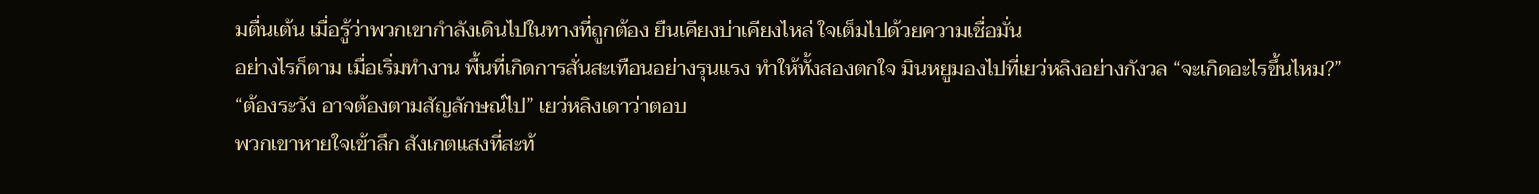มตื่นเต้น เมื่อรู้ว่าพวกเขากำลังเดินไปในทางที่ถูกต้อง ยืนเคียงบ่าเคียงไหล่ ใจเต็มไปด้วยความเชื่อมั่น
อย่างไรก็ตาม เมื่อเริ่มทำงาน พื้นที่เกิดการสั่นสะเทือนอย่างรุนแรง ทำให้ทั้งสองตกใจ มินหยูมองไปที่เยว่หลิงอย่างกังวล “จะเกิดอะไรขึ้นไหม?”
“ต้องระวัง อาจต้องตามสัญลักษณ์ไป” เยว่หลิงเดาว่าตอบ
พวกเขาหายใจเข้าลึก สังเกตแสงที่สะท้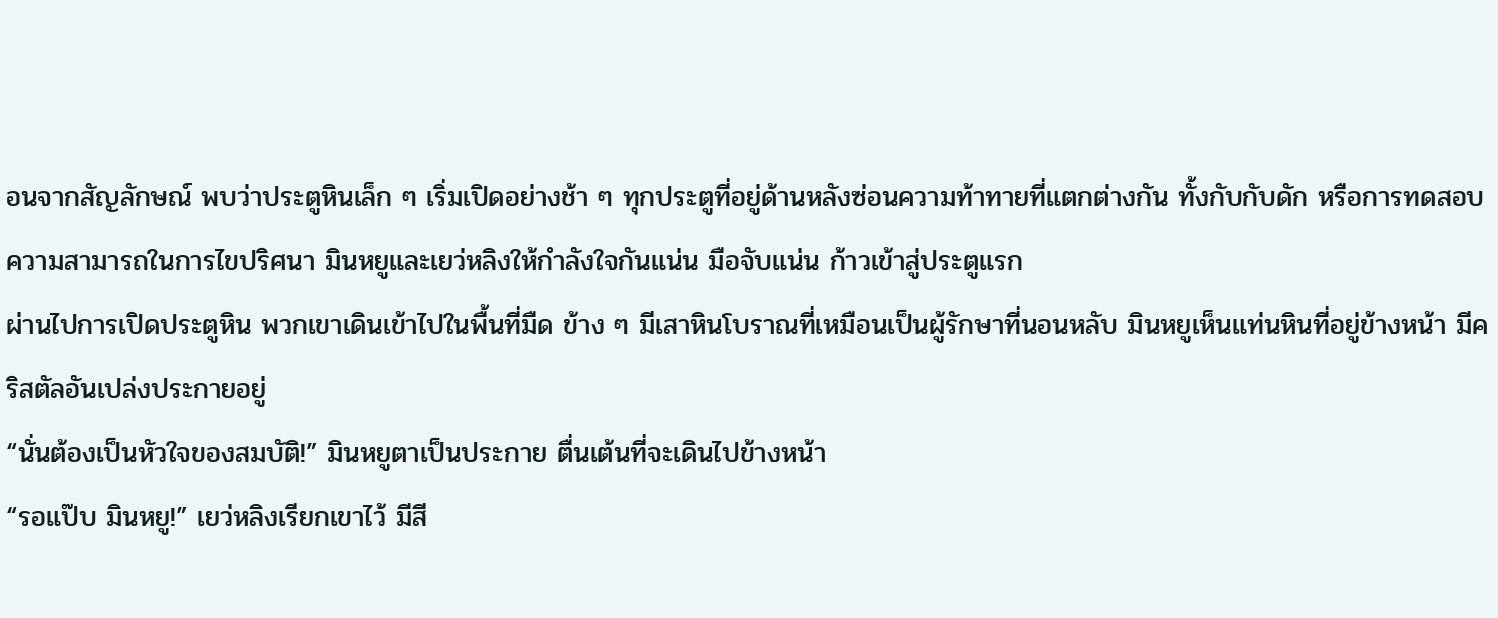อนจากสัญลักษณ์ พบว่าประตูหินเล็ก ๆ เริ่มเปิดอย่างช้า ๆ ทุกประตูที่อยู่ด้านหลังซ่อนความท้าทายที่แตกต่างกัน ทั้งกับกับดัก หรือการทดสอบความสามารถในการไขปริศนา มินหยูและเยว่หลิงให้กำลังใจกันแน่น มือจับแน่น ก้าวเข้าสู่ประตูแรก
ผ่านไปการเปิดประตูหิน พวกเขาเดินเข้าไปในพื้นที่มืด ข้าง ๆ มีเสาหินโบราณที่เหมือนเป็นผู้รักษาที่นอนหลับ มินหยูเห็นแท่นหินที่อยู่ข้างหน้า มีคริสตัลอันเปล่งประกายอยู่
“นั่นต้องเป็นหัวใจของสมบัติ!” มินหยูตาเป็นประกาย ตื่นเต้นที่จะเดินไปข้างหน้า
“รอแป๊บ มินหยู!” เยว่หลิงเรียกเขาไว้ มีสี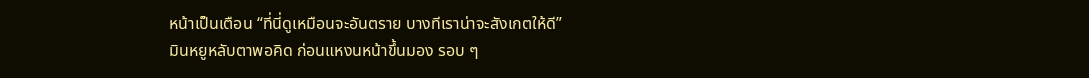หน้าเป็นเตือน “ที่นี่ดูเหมือนจะอันตราย บางทีเราน่าจะสังเกตให้ดี”
มินหยูหลับตาพอคิด ก่อนแหงนหน้าขึ้นมอง รอบ ๆ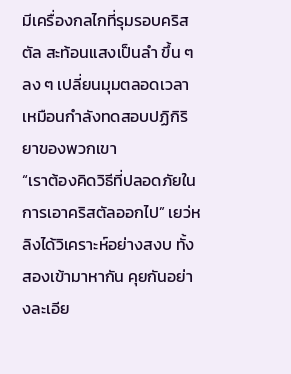มีเครื่องกลไกที่รุมรอบคริสตัล สะท้อนแสงเป็นลำ ขึ้น ๆ ลง ๆ เปลี่ยนมุมตลอดเวลา เหมือนกำลังทดสอบปฏิกิริยาของพวกเขา
“เราต้องคิดวิธีที่ปลอดภัยในการเอาคริสตัลออกไป” เยว่หลิงได้วิเคราะห์อย่างสงบ ทั้งสองเข้ามาหากัน คุยกันอย่างละเอีย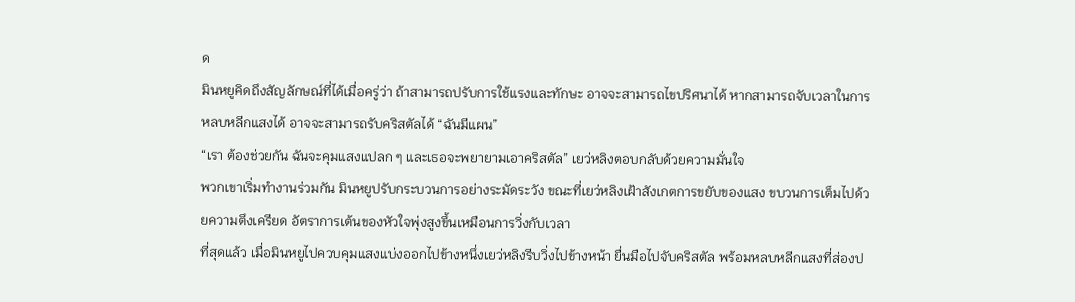ด
มินหยูคิดถึงสัญลักษณ์ที่ได้เมื่อครู่ว่า ถ้าสามารถปรับการใช้แรงและทักษะ อาจจะสามารถไขปริศนาได้ หากสามารถจับเวลาในการหลบหลีกแสงได้ อาจจะสามารถรับคริสตัลได้ “ฉันมีแผน”
“เรา ต้องช่วยกัน ฉันจะคุมแสงแปลก ๆ และเธอจะพยายามเอาคริสตัล” เยว่หลิงตอบกลับด้วยความมั่นใจ
พวกเขาเริ่มทำงานร่วมกัน มินหยูปรับกระบวนการอย่างระมัดระวัง ขณะที่เยว่หลิงเฝ้าสังเกตการขยับของแสง ขบวนการเต็มไปด้วยความตึงเครียด อัตราการเต้นของหัวใจพุ่งสูงขึ้นเหมือนการวิ่งกับเวลา
ที่สุดแล้ว เมื่อมินหยูไปควบคุมแสงแบ่งออกไปข้างหนึ่งเยว่หลิงรีบวิ่งไปข้างหน้า ยื่นมือไปจับคริสตัล พร้อมหลบหลีกแสงที่ส่องป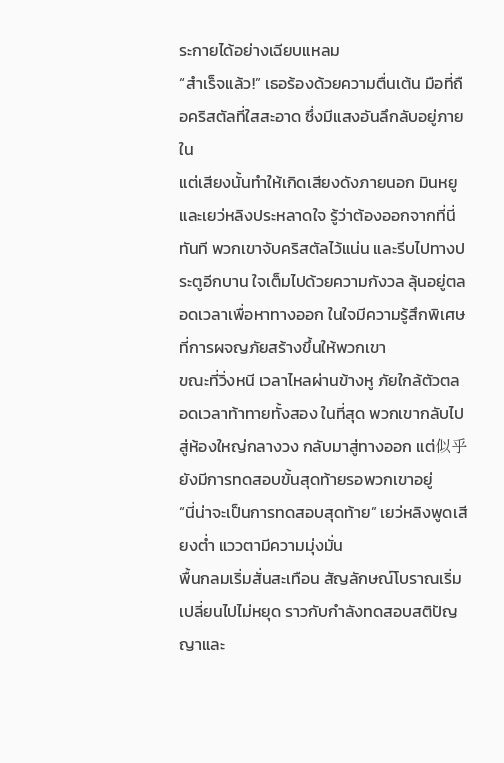ระกายได้อย่างเฉียบแหลม
“สำเร็จแล้ว!” เธอร้องด้วยความตื่นเต้น มือที่ถือคริสตัลที่ใสสะอาด ซึ่งมีแสงอันลึกลับอยู่ภายใน
แต่เสียงนั้นทำให้เกิดเสียงดังภายนอก มินหยูและเยว่หลิงประหลาดใจ รู้ว่าต้องออกจากที่นี่ทันที พวกเขาจับคริสตัลไว้แน่น และรีบไปทางประตูอีกบาน ใจเต็มไปด้วยความกังวล ลุ้นอยู่ตลอดเวลาเพื่อหาทางออก ในใจมีความรู้สึกพิเศษที่การผจญภัยสร้างขึ้นให้พวกเขา
ขณะที่วิ่งหนี เวลาไหลผ่านข้างหู ภัยใกล้ตัวตลอดเวลาท้าทายทั้งสอง ในที่สุด พวกเขากลับไปสู่ห้องใหญ่กลางวง กลับมาสู่ทางออก แต่似乎ยังมีการทดสอบขั้นสุดท้ายรอพวกเขาอยู่
“นี่น่าจะเป็นการทดสอบสุดท้าย” เยว่หลิงพูดเสียงต่ำ แววตามีความมุ่งมั่น
พื้นกลมเริ่มสั่นสะเทือน สัญลักษณ์โบราณเริ่มเปลี่ยนไปไม่หยุด ราวกับกำลังทดสอบสติปัญญาและ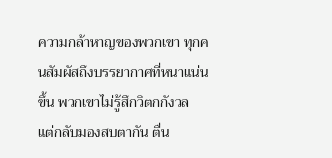ความกล้าหาญของพวกเขา ทุกคนสัมผัสถึงบรรยากาศที่หนาแน่นขึ้น พวกเขาไม่รู้สึกวิตกกังวล แต่กลับมองสบตากัน ตื่น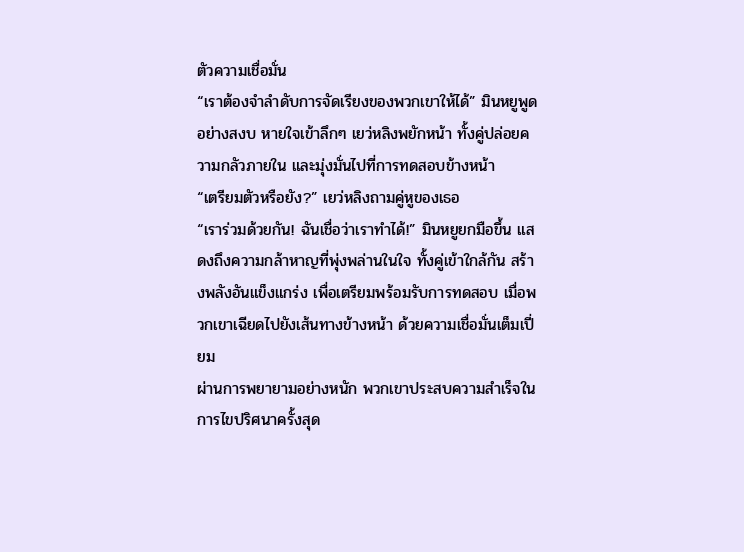ตัวความเชื่อมั่น
“เราต้องจำลำดับการจัดเรียงของพวกเขาให้ได้” มินหยูพูดอย่างสงบ หายใจเข้าลึกๆ เยว่หลิงพยักหน้า ทั้งคู่ปล่อยความกลัวภายใน และมุ่งมั่นไปที่การทดสอบข้างหน้า
“เตรียมตัวหรือยัง?” เยว่หลิงถามคู่หูของเธอ
“เราร่วมด้วยกัน! ฉันเชื่อว่าเราทำได้!” มินหยูยกมือขึ้น แสดงถึงความกล้าหาญที่พุ่งพล่านในใจ ทั้งคู่เข้าใกล้กัน สร้างพลังอันแข็งแกร่ง เพื่อเตรียมพร้อมรับการทดสอบ เมื่อพวกเขาเฉียดไปยังเส้นทางข้างหน้า ด้วยความเชื่อมั่นเต็มเปี่ยม
ผ่านการพยายามอย่างหนัก พวกเขาประสบความสำเร็จในการไขปริศนาครั้งสุด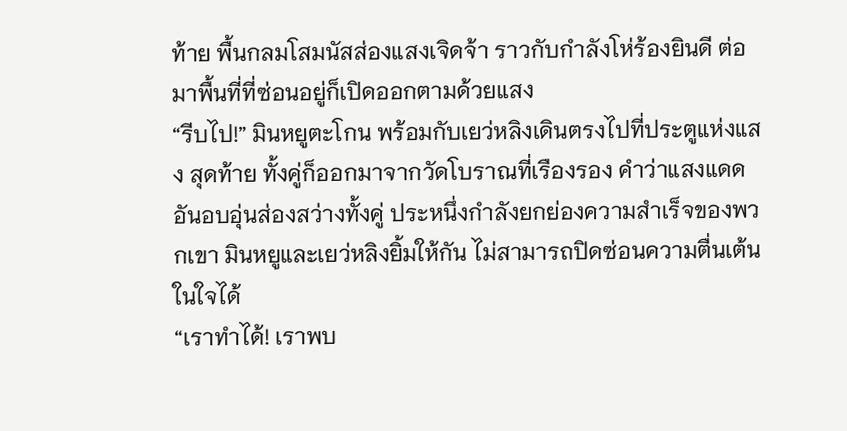ท้าย พื้นกลมโสมนัสส่องแสงเจิดจ้า ราวกับกำลังโห่ร้องยินดี ต่อมาพื้นที่ที่ซ่อนอยู่ก็เปิดออกตามด้วยแสง
“รีบไป!” มินหยูตะโกน พร้อมกับเยว่หลิงเดินตรงไปที่ประตูแห่งแสง สุดท้าย ทั้งคู่ก็ออกมาจากวัดโบราณที่เรืองรอง คำว่าแสงแดดอันอบอุ่นส่องสว่างทั้งคู่ ประหนึ่งกำลังยกย่องความสำเร็จของพวกเขา มินหยูและเยว่หลิงยิ้มให้กัน ไม่สามารถปิดซ่อนความตื่นเต้นในใจได้
“เราทำได้! เราพบ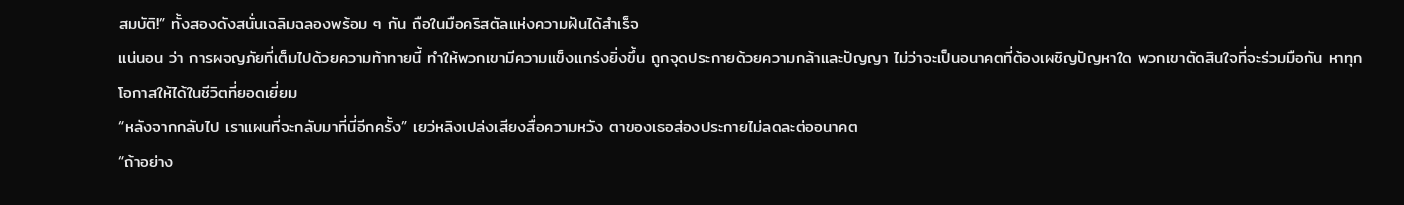สมบัติ!” ทั้งสองดังสนั่นเฉลิมฉลองพร้อม ๆ กัน ถือในมือคริสตัลแห่งความฝันได้สำเร็จ
แน่นอน ว่า การผจญภัยที่เต็มไปด้วยความท้าทายนี้ ทำให้พวกเขามีความแข็งแกร่งยิ่งขึ้น ถูกจุดประกายด้วยความกล้าและปัญญา ไม่ว่าจะเป็นอนาคตที่ต้องเผชิญปัญหาใด พวกเขาตัดสินใจที่จะร่วมมือกัน หาทุกโอกาสให้ได้ในชีวิตที่ยอดเยี่ยม
“หลังจากกลับไป เราแผนที่จะกลับมาที่นี่อีกครั้ง” เยว่หลิงเปล่งเสียงสื่อความหวัง ตาของเธอส่องประกายไม่ลดละต่ออนาคต
“ถ้าอย่าง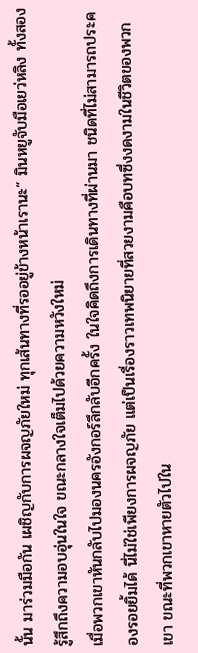นั้น มาร่วมมือกัน เผชิญกับการผจญภัยใหม่ ทุกเส้นทางที่รออยู่ข้างหน้าเรานะ” มินหยูจับมือเยว่หลิง ทั้งสองรู้สึกถึงความอบอุ่นในใจ ขณะกลางใจเต็มไปด้วยความหวังใหม่
เมื่อพวกเขาหันกลับไปมองนครอังกอร์ลึกลับอีกครั้ง ในใจคิดถึงการเดินทางที่ผ่านมา ชนิดที่ไม่สามารถประคองรอยยิ้มได้ นี่ไม่ใช่เพียงการผจญภัย แต่เป็นเรื่องราวเทพนิยายที่สวยงามคือบทซึ่งงดงามในชีวิตของพวกเขา ขณะที่พวกเขาหายตัวไปใน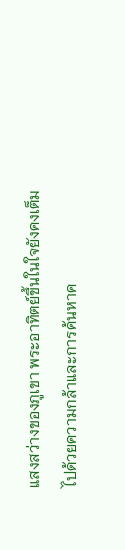แสงสว่างของภูเขา พระอาทิตย์ขึ้นในใจยังคงเต็มไปด้วยความกล้าและการค้นหาค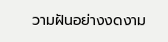วามฝันอย่างงดงาม